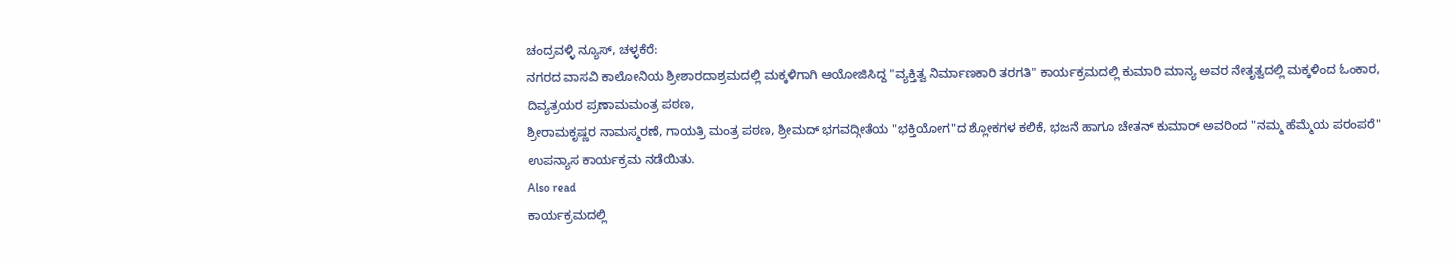ಚಂದ್ರವಳ್ಳಿ ನ್ಯೂಸ್, ಚಳ್ಳಕೆರೆ:
ನಗರದ ವಾಸವಿ ಕಾಲೋನಿಯ ಶ್ರೀಶಾರದಾಶ್ರಮದಲ್ಲಿ ಮಕ್ಕಳಿಗಾಗಿ ಆಯೋಜಿಸಿದ್ದ "ವ್ಯಕ್ತಿತ್ವ ನಿರ್ಮಾಣಕಾರಿ ತರಗತಿ" ಕಾರ್ಯಕ್ರಮದಲ್ಲಿ ಕುಮಾರಿ ಮಾನ್ಯ ಅವರ ನೇತೃತ್ವದಲ್ಲಿ ಮಕ್ಕಳಿಂದ ಓಂಕಾರ, ದಿವ್ಯತ್ರಯರ ಪ್ರಣಾಮಮಂತ್ರ ಪಠಣ,
ಶ್ರೀರಾಮಕೃಷ್ಣರ ನಾಮಸ್ಮರಣೆ, ಗಾಯತ್ರಿ ಮಂತ್ರ ಪಠಣ, ಶ್ರೀಮದ್ ಭಗವದ್ಗೀತೆಯ "ಭಕ್ತಿಯೋಗ"ದ ಶ್ಲೋಕಗಳ ಕಲಿಕೆ, ಭಜನೆ ಹಾಗೂ ಚೇತನ್ ಕುಮಾರ್ ಅವರಿಂದ "ನಮ್ಮ ಹೆಮ್ಮೆಯ ಪರಂಪರೆ" ಉಪನ್ಯಾಸ ಕಾರ್ಯಕ್ರಮ ನಡೆಯಿತು.
Also read
ಕಾರ್ಯಕ್ರಮದಲ್ಲಿ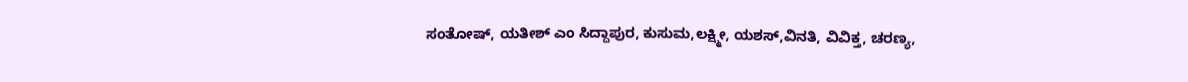ಸಂತೋಷ್, ಯತೀಶ್ ಎಂ ಸಿದ್ದಾಪುರ, ಕುಸುಮ,ಲಕ್ಷ್ಮೀ, ಯಶಸ್,ವಿನತಿ, ವಿವಿಕ್ತ, ಚರಣ್ಯ,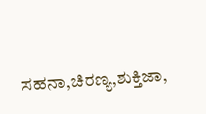ಸಹನಾ,ಚಿರಣ್ಯ,ಶುಕ್ತಿಜಾ,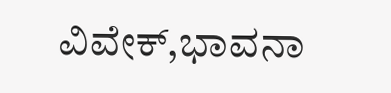ವಿವೇಕ್,ಭಾವನಾ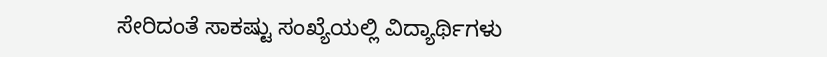ಸೇರಿದಂತೆ ಸಾಕಷ್ಟು ಸಂಖ್ಯೆಯಲ್ಲಿ ವಿದ್ಯಾರ್ಥಿಗಳು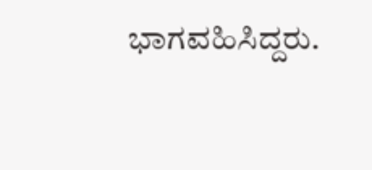ಭಾಗವಹಿಸಿದ್ದರು.